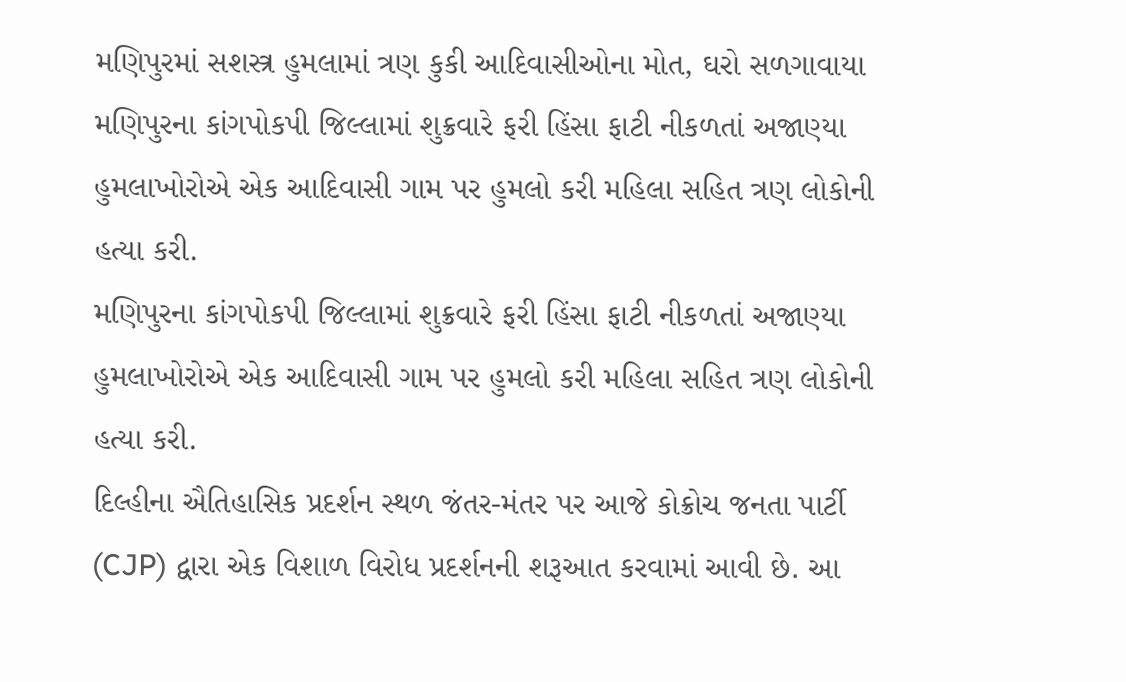મણિપુરમાં સશસ્ત્ર હુમલામાં ત્રણ કુકી આદિવાસીઓના મોત, ઘરો સળગાવાયા
મણિપુરના કાંગપોકપી જિલ્લામાં શુક્રવારે ફરી હિંસા ફાટી નીકળતાં અજાણ્યા હુમલાખોરોએ એક આદિવાસી ગામ પર હુમલો કરી મહિલા સહિત ત્રણ લોકોની હત્યા કરી.
મણિપુરના કાંગપોકપી જિલ્લામાં શુક્રવારે ફરી હિંસા ફાટી નીકળતાં અજાણ્યા હુમલાખોરોએ એક આદિવાસી ગામ પર હુમલો કરી મહિલા સહિત ત્રણ લોકોની હત્યા કરી.
દિલ્હીના ઐતિહાસિક પ્રદર્શન સ્થળ જંતર-મંતર પર આજે કોક્રોચ જનતા પાર્ટી (CJP) દ્વારા એક વિશાળ વિરોધ પ્રદર્શનની શરૂઆત કરવામાં આવી છે. આ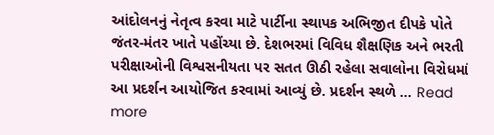આંદોલનનું નેતૃત્વ કરવા માટે પાર્ટીના સ્થાપક અભિજીત દીપકે પોતે જંતર-મંતર ખાતે પહોંચ્યા છે. દેશભરમાં વિવિધ શૈક્ષણિક અને ભરતી પરીક્ષાઓની વિશ્વસનીયતા પર સતત ઊઠી રહેલા સવાલોના વિરોધમાં આ પ્રદર્શન આયોજિત કરવામાં આવ્યું છે. પ્રદર્શન સ્થળે … Read more